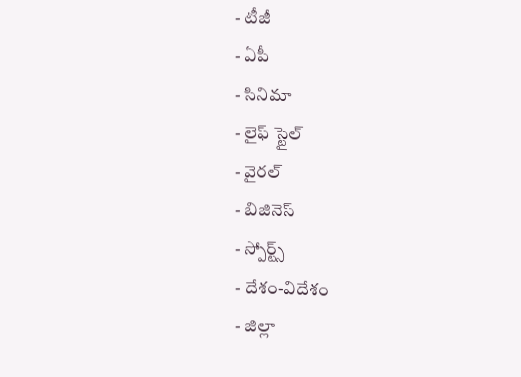- టీజీ
- ఏపీ
- సినిమా
- లైఫ్ స్టైల్
- వైరల్
- బిజినెస్
- స్పోర్ట్స్
- దేశం-విదేశం
- జిల్లా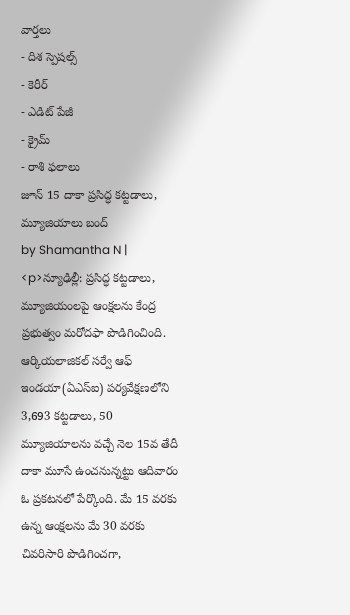వార్తలు
- దిశ స్పెషల్స్
- కెరీర్
- ఎడిట్ పేజీ
- క్రైమ్
- రాశి ఫలాలు
జూన్ 15 దాకా ప్రసిద్ధ కట్టడాలు, మ్యూజియాలు బంద్
by Shamantha N |
<p>న్యూఢిల్లీ: ప్రసిద్ధ కట్టడాలు, మ్యూజియంలపై ఆంక్షలను కేంద్ర ప్రభుత్వం మరోదఫా పొడిగించింది. ఆర్కియలాజికల్ సర్వే ఆఫ్ ఇండయా(ఏఎస్ఐ) పర్యవేక్షణలోని 3,693 కట్టడాలు, 50 మ్యూజియాలను వచ్చే నెల 15వ తేదీ దాకా మూసే ఉంచనున్నట్టు ఆదివారం ఓ ప్రకటనలో పేర్కొంది. మే 15 వరకు ఉన్న ఆంక్షలను మే 30 వరకు చివరిసారి పొడిగించగా,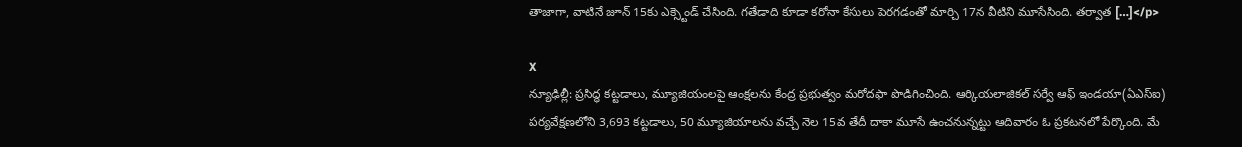తాజాగా, వాటినే జూన్ 15కు ఎక్స్టెండ్ చేసింది. గతేడాది కూడా కరోనా కేసులు పెరగడంతో మార్చి 17న వీటిని మూసేసింది. తర్వాత […]</p>

X
న్యూఢిల్లీ: ప్రసిద్ధ కట్టడాలు, మ్యూజియంలపై ఆంక్షలను కేంద్ర ప్రభుత్వం మరోదఫా పొడిగించింది. ఆర్కియలాజికల్ సర్వే ఆఫ్ ఇండయా(ఏఎస్ఐ) పర్యవేక్షణలోని 3,693 కట్టడాలు, 50 మ్యూజియాలను వచ్చే నెల 15వ తేదీ దాకా మూసే ఉంచనున్నట్టు ఆదివారం ఓ ప్రకటనలో పేర్కొంది. మే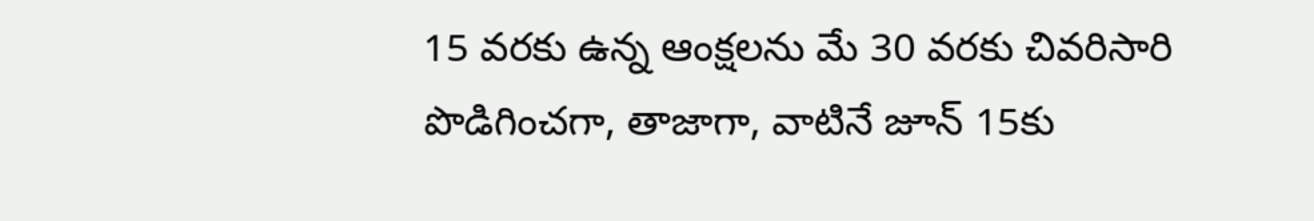15 వరకు ఉన్న ఆంక్షలను మే 30 వరకు చివరిసారి పొడిగించగా, తాజాగా, వాటినే జూన్ 15కు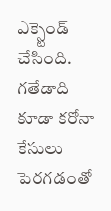ఎక్స్టెండ్ చేసింది. గతేడాది కూడా కరోనా కేసులు పెరగడంతో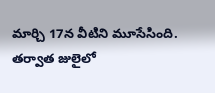మార్చి 17న వీటిని మూసేసింది. తర్వాత జులైలో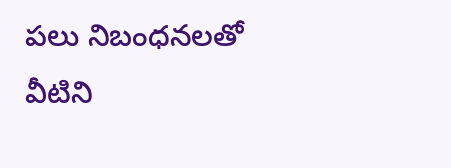పలు నిబంధనలతో వీటిని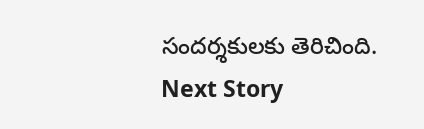సందర్శకులకు తెరిచింది.
Next Story